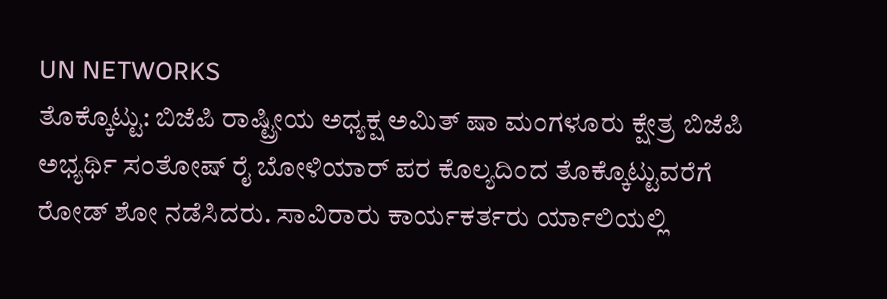UN NETWORKS
ತೊಕ್ಕೊಟ್ಟು: ಬಿಜೆಪಿ ರಾಷ್ಟ್ರೀಯ ಅಧ್ಯಕ್ಷ ಅಮಿತ್ ಷಾ ಮಂಗಳೂರು ಕ್ಷೇತ್ರ ಬಿಜೆಪಿ ಅಭ್ಯರ್ಥಿ ಸಂತೋಷ್ ರೈ ಬೋಳಿಯಾರ್ ಪರ ಕೊಲ್ಯದಿಂದ ತೊಕ್ಕೊಟ್ಟುವರೆಗೆ ರೋಡ್ ಶೋ ನಡೆಸಿದರು. ಸಾವಿರಾರು ಕಾರ್ಯಕರ್ತರು ರ್ಯಾಲಿಯಲ್ಲಿ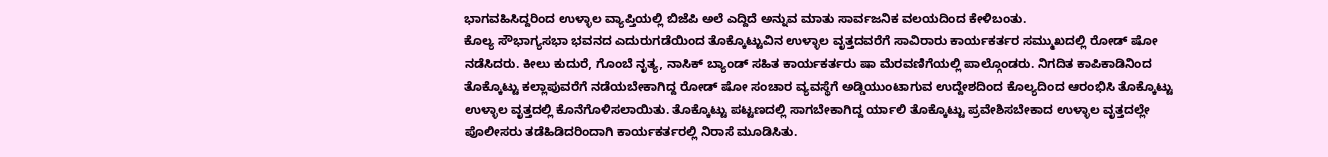ಭಾಗವಹಿಸಿದ್ದರಿಂದ ಉಳ್ಳಾಲ ವ್ಯಾಪ್ತಿಯಲ್ಲಿ ಬಿಜೆಪಿ ಅಲೆ ಎದ್ದಿದೆ ಅನ್ನುವ ಮಾತು ಸಾರ್ವಜನಿಕ ವಲಯದಿಂದ ಕೇಳಿಬಂತು.
ಕೊಲ್ಯ ಸೌಭಾಗ್ಯಸಭಾ ಭವನದ ಎದುರುಗಡೆಯಿಂದ ತೊಕ್ಕೊಟ್ಟುವಿನ ಉಳ್ಳಾಲ ವೃತ್ತದವರೆಗೆ ಸಾವಿರಾರು ಕಾರ್ಯಕರ್ತರ ಸಮ್ಮುಖದಲ್ಲಿ ರೋಡ್ ಷೋ ನಡೆಸಿದರು. ಕೀಲು ಕುದುರೆ, ಗೊಂಬೆ ನೃತ್ಯ, ನಾಸಿಕ್ ಬ್ಯಾಂಡ್ ಸಹಿತ ಕಾರ್ಯಕರ್ತರು ಷಾ ಮೆರವಣಿಗೆಯಲ್ಲಿ ಪಾಲ್ಗೊಂಡರು. ನಿಗದಿತ ಕಾಪಿಕಾಡಿನಿಂದ ತೊಕ್ಕೊಟ್ಟು ಕಲ್ಲಾಪುವರೆಗೆ ನಡೆಯಬೇಕಾಗಿದ್ದ ರೋಡ್ ಷೋ ಸಂಚಾರ ವ್ಯವಸ್ಥೆಗೆ ಅಡ್ಡಿಯುಂಟಾಗುವ ಉದ್ದೇಶದಿಂದ ಕೊಲ್ಯದಿಂದ ಆರಂಭಿಸಿ ತೊಕ್ಕೊಟ್ಟು ಉಳ್ಳಾಲ ವೃತ್ತದಲ್ಲಿ ಕೊನೆಗೊಳಿಸಲಾಯಿತು. ತೊಕ್ಕೊಟ್ಟು ಪಟ್ಟಣದಲ್ಲಿ ಸಾಗಬೇಕಾಗಿದ್ದ ರ್ಯಾಲಿ ತೊಕ್ಕೊಟ್ಟು ಪ್ರವೇಶಿಸಬೇಕಾದ ಉಳ್ಳಾಲ ವೃತ್ತದಲ್ಲೇ ಪೊಲೀಸರು ತಡೆಹಿಡಿದರಿಂದಾಗಿ ಕಾರ್ಯಕರ್ತರಲ್ಲಿ ನಿರಾಸೆ ಮೂಡಿಸಿತು.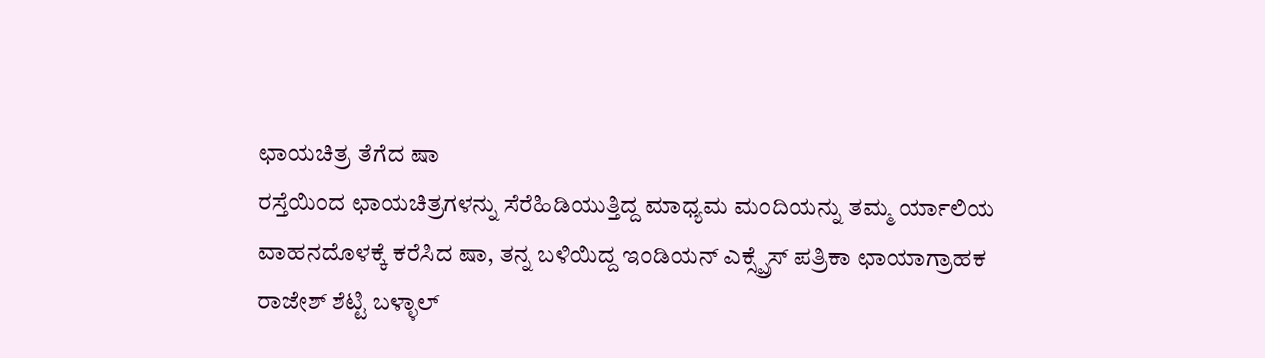ಛಾಯಚಿತ್ರ ತೆಗೆದ ಷಾ
ರಸ್ತೆಯಿಂದ ಛಾಯಚಿತ್ರಗಳನ್ನು ಸೆರೆಹಿಡಿಯುತ್ತಿದ್ದ ಮಾಧ್ಯಮ ಮಂದಿಯನ್ನು ತಮ್ಮ ರ್ಯಾಲಿಯ ವಾಹನದೊಳಕ್ಕೆ ಕರೆಸಿದ ಷಾ, ತನ್ನ ಬಳಿಯಿದ್ದ ಇಂಡಿಯನ್ ಎಕ್ಸ್ಪ್ರೆಸ್ ಪತ್ರಿಕಾ ಛಾಯಾಗ್ರಾಹಕ ರಾಜೇಶ್ ಶೆಟ್ಟಿ ಬಳ್ಳಾಲ್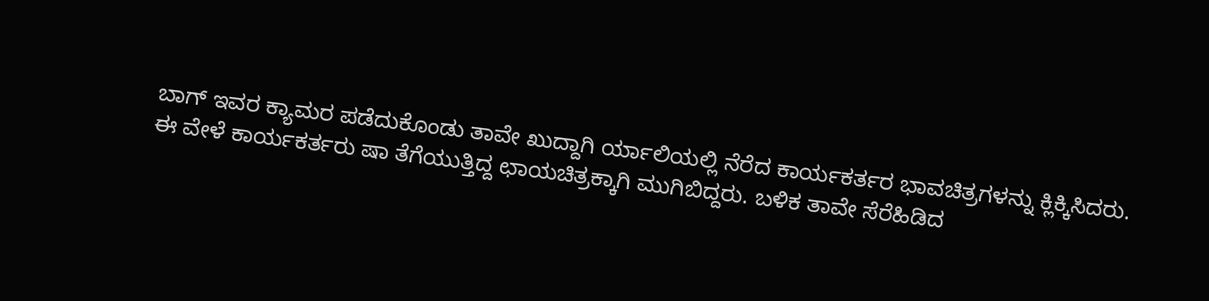ಬಾಗ್ ಇವರ ಕ್ಯಾಮರ ಪಡೆದುಕೊಂಡು ತಾವೇ ಖುದ್ದಾಗಿ ರ್ಯಾಲಿಯಲ್ಲಿ ನೆರೆದ ಕಾರ್ಯಕರ್ತರ ಭಾವಚಿತ್ರಗಳನ್ನು ಕ್ಲಿಕ್ಕಿಸಿದರು. ಈ ವೇಳೆ ಕಾರ್ಯಕರ್ತರು ಷಾ ತೆಗೆಯುತ್ತಿದ್ದ ಛಾಯಚಿತ್ರಕ್ಕಾಗಿ ಮುಗಿಬಿದ್ದರು. ಬಳಿಕ ತಾವೇ ಸೆರೆಹಿಡಿದ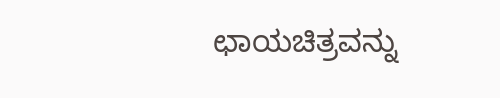ಛಾಯಚಿತ್ರವನ್ನು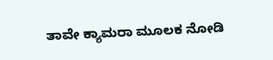ತಾವೇ ಕ್ಯಾಮರಾ ಮೂಲಕ ನೋಡಿ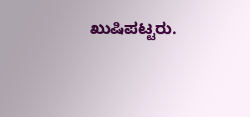ಖುಷಿಪಟ್ಟರು.